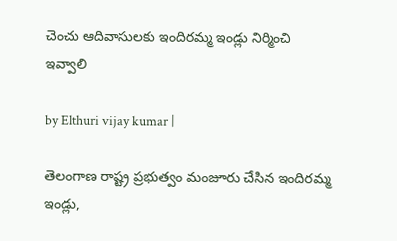చెంచు ఆదివాసులకు ఇందిరమ్మ ఇండ్లు నిర్మించి ఇవ్వాలి

by Elthuri vijay kumar |

తెలంగాణ రాష్ట్ర ప్రభుత్వం మంజూరు చేసిన ఇందిరమ్మ ఇండ్లు,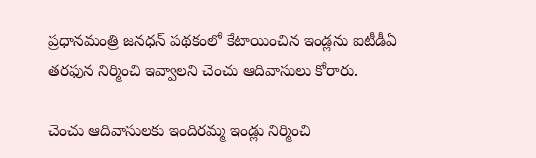ప్రధానమంత్రి జనధన్ పథకంలో కేటాయించిన ఇండ్లను ఐటీడీఏ తరఫున నిర్మించి ఇవ్వాలని చెంచు ఆదివాసులు కోరారు.

చెంచు ఆదివాసులకు ఇందిరమ్మ ఇండ్లు నిర్మించి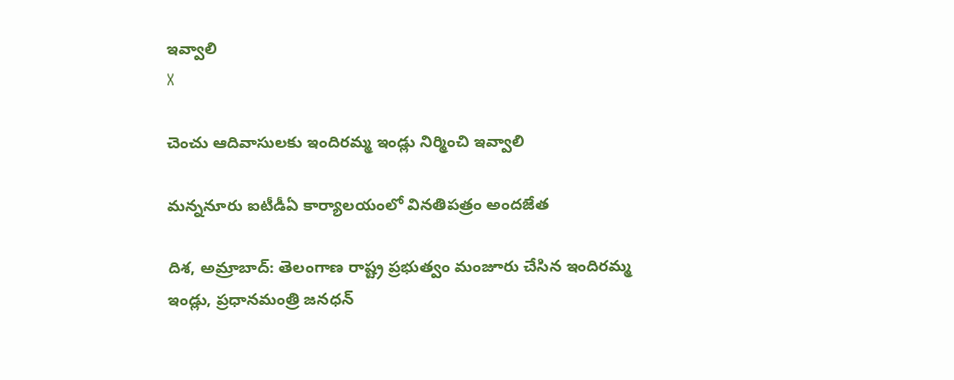ఇవ్వాలి
X

చెంచు ఆదివాసులకు ఇందిరమ్మ ఇండ్లు నిర్మించి ఇవ్వాలి

మన్ననూరు ఐటీడీఏ కార్యాలయంలో వినతిపత్రం అందజేత

దిశ, అమ్రాబాద్: తెలంగాణ రాష్ట్ర ప్రభుత్వం మంజూరు చేసిన ఇందిరమ్మ ఇండ్లు, ప్రధానమంత్రి జనధన్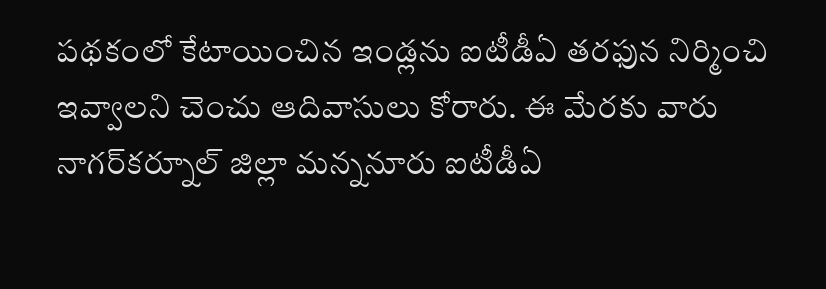పథకంలో కేటాయించిన ఇండ్లను ఐటీడీఏ తరఫున నిర్మించి ఇవ్వాలని చెంచు ఆదివాసులు కోరారు. ఈ మేరకు వారు నాగర్‌కర్నూల్ జిల్లా మన్ననూరు ఐటీడీఏ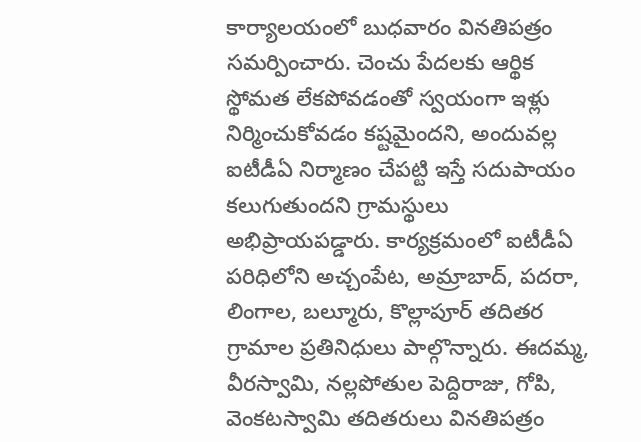కార్యాలయంలో బుధవారం వినతిపత్రం సమర్పించారు. చెంచు పేదలకు ఆర్థిక స్థోమత లేకపోవడంతో స్వయంగా ఇళ్లు నిర్మించుకోవడం కష్టమైందని, అందువల్ల ఐటీడీఏ నిర్మాణం చేపట్టి ఇస్తే సదుపాయం కలుగుతుందని గ్రామస్థులు అభిప్రాయపడ్డారు. కార్యక్రమంలో ఐటీడీఏ పరిధిలోని అచ్చంపేట, అమ్రాబాద్, పదరా, లింగాల, బల్మూరు, కొల్లాపూర్ తదితర గ్రామాల ప్రతినిధులు పాల్గొన్నారు. ఈదమ్మ, వీరస్వామి, నల్లపోతుల పెద్దిరాజు, గోపి, వెంకటస్వామి తదితరులు వినతిపత్రం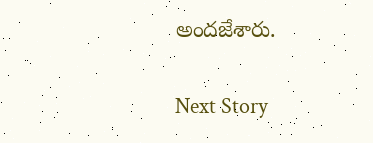అందజేశారు.

Next Story